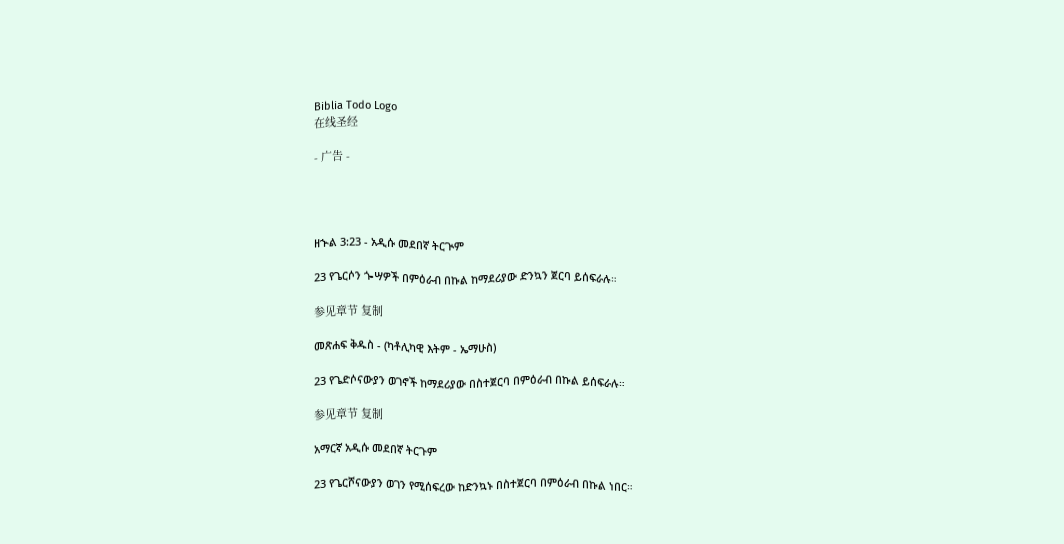Biblia Todo Logo
在线圣经

- 广告 -




ዘኍል 3:23 - አዲሱ መደበኛ ትርጒም

23 የጌርሶን ጐሣዎች በምዕራብ በኩል ከማደሪያው ድንኳን ጀርባ ይሰፍራሉ።

参见章节 复制

መጽሐፍ ቅዱስ - (ካቶሊካዊ እትም - ኤማሁስ)

23 የጌድሶናውያን ወገኖች ከማደሪያው በስተጀርባ በምዕራብ በኩል ይሰፍራሉ።

参见章节 复制

አማርኛ አዲሱ መደበኛ ትርጉም

23 የጌርሾናውያን ወገን የሚሰፍረው ከድንኳኑ በስተጀርባ በምዕራብ በኩል ነበር።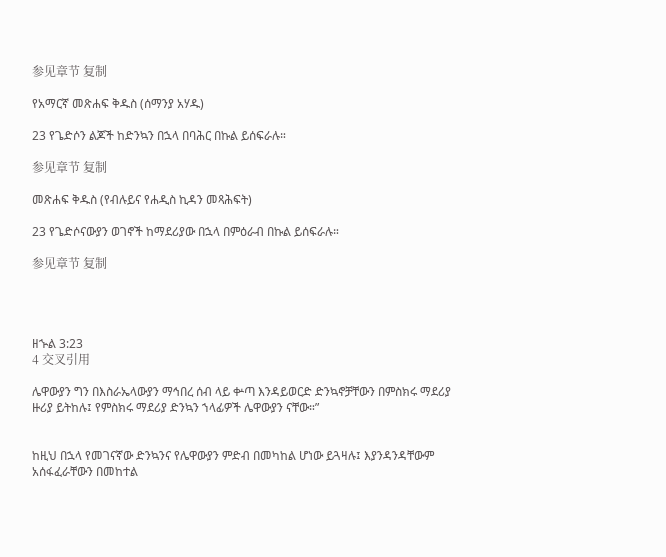参见章节 复制

የአማርኛ መጽሐፍ ቅዱስ (ሰማንያ አሃዱ)

23 የጌድሶን ልጆች ከድንኳን በኋላ በባሕር በኩል ይሰፍራሉ።

参见章节 复制

መጽሐፍ ቅዱስ (የብሉይና የሐዲስ ኪዳን መጻሕፍት)

23 የጌድሶናውያን ወገኖች ከማደሪያው በኋላ በምዕራብ በኩል ይሰፍራሉ።

参见章节 复制




ዘኍል 3:23
4 交叉引用

ሌዋውያን ግን በእስራኤላውያን ማኅበረ ሰብ ላይ ቍጣ እንዳይወርድ ድንኳኖቻቸውን በምስክሩ ማደሪያ ዙሪያ ይትከሉ፤ የምስክሩ ማደሪያ ድንኳን ኀላፊዎች ሌዋውያን ናቸው።”


ከዚህ በኋላ የመገናኛው ድንኳንና የሌዋውያን ምድብ በመካከል ሆነው ይጓዛሉ፤ እያንዳንዳቸውም አሰፋፈራቸውን በመከተል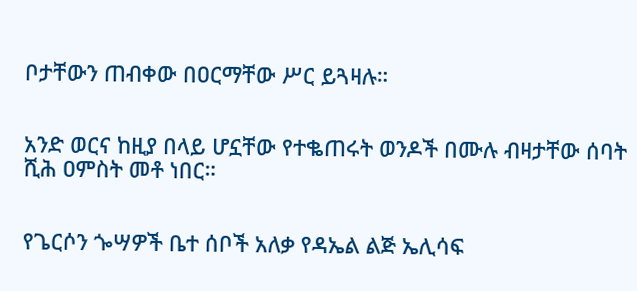ቦታቸውን ጠብቀው በዐርማቸው ሥር ይጓዛሉ።


አንድ ወርና ከዚያ በላይ ሆኗቸው የተቈጠሩት ወንዶች በሙሉ ብዛታቸው ሰባት ሺሕ ዐምስት መቶ ነበር።


የጌርሶን ጐሣዎች ቤተ ሰቦች አለቃ የዳኤል ልጅ ኤሊሳፍ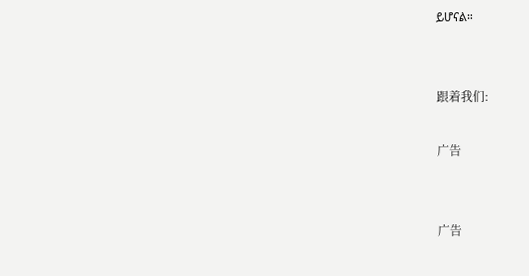ይሆናል።


跟着我们:

广告


广告